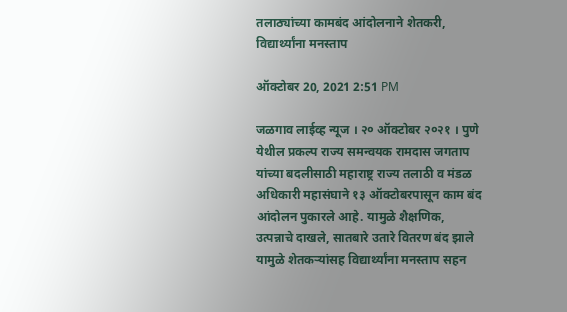तलाठ्यांच्या कामबंद आंदोलनाने शेतकरी, विद्यार्थ्यांना मनस्ताप

ऑक्टोबर 20, 2021 2:51 PM

जळगाव लाईव्ह न्यूज । २० ऑक्टोबर २०२१ । पुणे येथील प्रकल्प राज्य समन्वयक रामदास जगताप यांच्या बदलीसाठी महाराष्ट्र राज्य तलाठी व मंडळ अधिकारी महासंघाने १३ ऑक्टोबरपासून काम बंद आंदोलन पुकारले आहे. यामुळे शैक्षणिक, उत्पन्नाचे दाखले, सातबारे उतारे वितरण बंद झाले यामुळे शेतकऱ्यांसह विद्यार्थ्यांना मनस्ताप सहन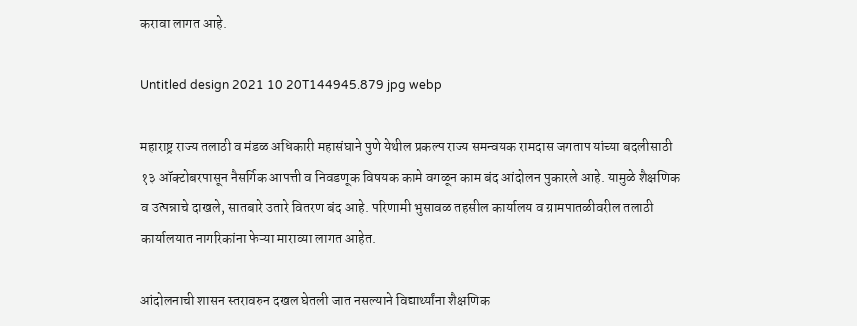करावा लागत आहे.

Untitled design 2021 10 20T144945.879 jpg webp

महाराष्ट्र राज्य तलाठी व मंडळ अधिकारी महासंघाने पुणे येथील प्रकल्प राज्य समन्वयक रामदास जगताप यांच्या बदलीसाठी १३ ऑक्टोबरपासून नैसर्गिक आपत्ती व निवडणूक विषयक कामे वगळून काम बंद आंदोलन पुकारले आहे. यामुळे शैक्षणिक व उत्पन्नाचे दाखले, सातबारे उतारे वितरण बंद आहे. परिणामी भुसावळ तहसील कार्यालय व ग्रामपातळीवरील तलाठी कार्यालयात नागरिकांना फेऱ्या माराव्या लागत आहेत.

आंदोलनाची शासन स्तरावरुन दखल घेतली जात नसल्याने विद्यार्थ्यांना शैक्षणिक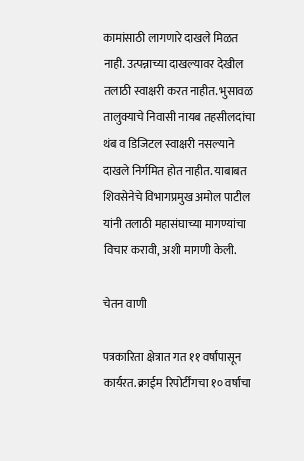कामांसाठी लागणारे दाखले मिळत नाही. उत्पन्नाच्या दाखल्यावर देखील तलाठी स्वाक्षरी करत नाहीत. भुसावळ तालुक्याचे निवासी नायब तहसीलदांचा थंब व डिजिटल स्वाक्षरी नसल्याने दाखले निर्गमित होत नाहीत. याबाबत शिवसेनेचे विभागप्रमुख अमोल पाटील यांनी तलाठी महासंघाच्या मागण्यांचा विचार करावी, अशी मागणी केली.

चेतन वाणी

पत्रकारिता क्षेत्रात गत ११ वर्षांपासून कार्यरत. क्राईम रिपोर्टींगचा १० वर्षांचा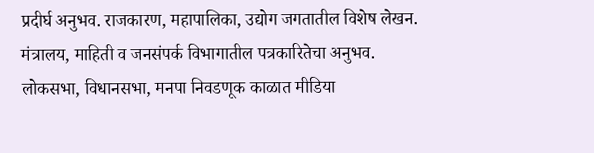प्रदीर्घ अनुभव. राजकारण, महापालिका, उद्योग जगतातील विशेष लेखन. मंत्रालय, माहिती व जनसंपर्क विभागातील पत्रकारितेचा अनुभव. लोकसभा, विधानसभा, मनपा निवडणूक काळात मीडिया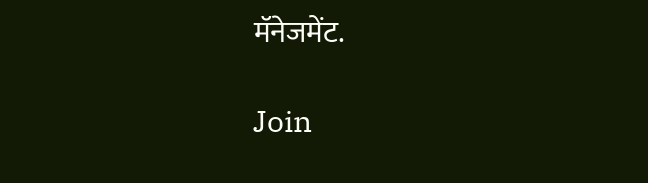मॅनेजमेंट.

Join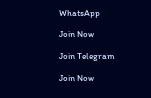WhatsApp

Join Now

Join Telegram

Join Now